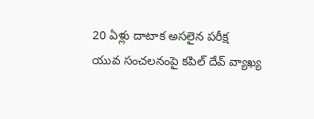20 ఏళ్లు దాటాక అసలైన పరీక్ష
యువ సంచలనంపై కపిల్ దేవ్ వ్యాఖ్య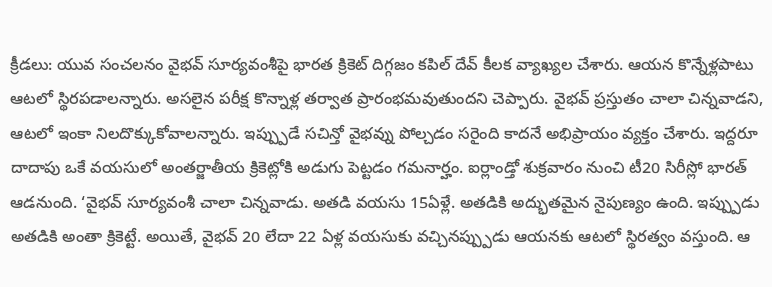క్రీడలు: యువ సంచలనం వైభవ్ సూర్యవంశీపై భారత క్రికెట్ దిగ్గజం కపిల్ దేవ్ కీలక వ్యాఖ్యల చేశారు. ఆయన కొన్నేళ్లపాటు ఆటలో స్థిరపడాలన్నారు. అసలైన పరీక్ష కొన్నాళ్ల తర్వాత ప్రారంభమవుతుందని చెప్పారు. వైభవ్ ప్రస్తుతం చాలా చిన్నవాడని, ఆటలో ఇంకా నిలదొక్కుకోవాలన్నారు. ఇప్ప్పుడే సచిన్తో వైభవ్ను పోల్చడం సరైంది కాదనే అభిప్రాయం వ్యక్తం చేశారు. ఇద్దరూ దాదాపు ఒకే వయసులో అంతర్జాతీయ క్రికెట్లోకి అడుగు పెట్టడం గమనార్హం. ఐర్లాండ్తో శుక్రవారం నుంచి టీ20 సిరీస్లో భారత్ ఆడనుంది. ‘వైభవ్ సూర్యవంశీ చాలా చిన్నవాడు. అతడి వయసు 15ఏళ్లే. అతడికి అద్భుతమైన నైపుణ్యం ఉంది. ఇప్ప్పుడు అతడికి అంతా క్రికెట్టే. అయితే, వైభవ్ 20 లేదా 22 ఏళ్ల వయసుకు వచ్చినప్ప్పుడు ఆయనకు ఆటలో స్థిరత్వం వస్తుంది. ఆ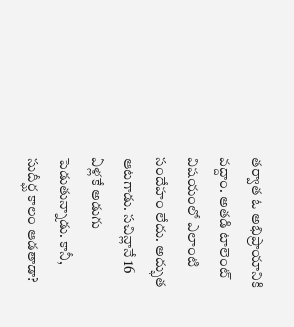తర్వాత ఓ అభిప్రాయానికి వద్దాం. అతడి టాలెంట్ విషయంలో ఎలాంటి సందేహం లేదు. అద్భుత ఆటగాడు. సచిన్లానే 16 ఏళ్లకే అడుగు పెడుతున్నాడు. కానీ, సుదీర్ఘ కాలం ఆడతాడా?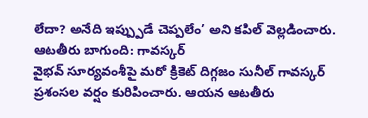లేదా? అనేది ఇప్ప్పుడే చెప్పలేం’ అని కపిల్ వెల్లడించారు.
ఆటతీరు బాగుంది: గావస్కర్
వైభవ్ సూర్యవంశీపై మరో క్రికెట్ దిగ్గజం సునీల్ గావస్కర్ ప్రశంసల వర్షం కురిపించారు. ఆయన ఆటతీరు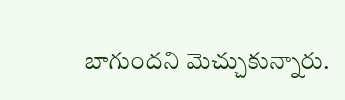బాగుందని మెచ్చుకున్నారు.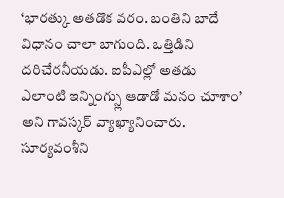‘భారత్కు అతడొక వరం. బంతిని బాదే విధానం చాలా బాగుంది. ఒత్తిడిని దరిచేరనీయడు. ఐపీఎల్లో అతడు ఎలాంటి ఇన్నింగ్స్లు ఆడాడో మనం చూశాం’ అని గావస్కర్ వ్యాఖ్యానించారు.
సూర్యవంశీని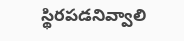స్థిరపడనివ్వాలి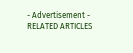- Advertisement -
RELATED ARTICLES